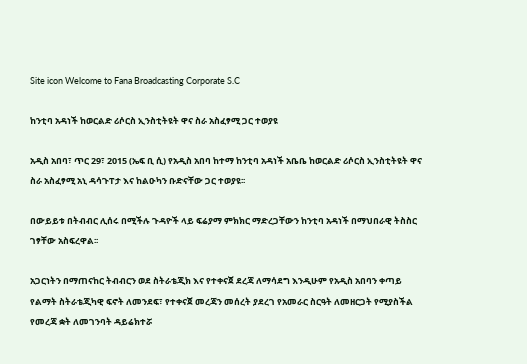Site icon Welcome to Fana Broadcasting Corporate S.C

ከንቲባ አዳነች ከወርልድ ሪሶርስ ኢንስቲትዩት ዋና ስራ አስፈፃሚ ጋር ተወያዩ

አዲስ አበባ፣ ጥር 29፣ 2015 (ኤፍ ቢ ሲ) የአዲስ አበባ ከተማ ከንቲባ አዳነች አቤቤ ከወርልድ ሪሶርስ ኢንስቲትዩት ዋና ስራ አስፈፃሚ አኒ ዳሳጉፐታ እና ከልዑካን ቡድናቸው ጋር ተወያዩ፡፡

በውይይቱ በትብብር ሊሰሩ በሚችሉ ጉዳዮች ላይ ፍሬያማ ምክክር ማድረጋቸውን ከንቲባ አዳነች በማህበራዊ ትስስር ገፃቸው አስፍረዋል፡፡

አጋርነትን በማጠናከር ትብብርን ወደ ስትራቴጂክ እና የተቀናጀ ደረጃ ለማሳደግ እንዲሁም የአዲስ አበባን ቀጣይ የልማት ስትራቴጂካዊ ፍኖት ለመንደፍ፣ የተቀናጀ መረጃን መሰረት ያደረገ የአመራር ስርዓት ለመዘርጋት የሚያስችል የመረጃ ቋት ለመገንባት ዳይሬክተሯ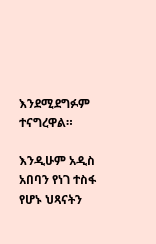እንደሚደግፉም ተናግረዋል።

እንዲሁም አዲስ አበባን የነገ ተስፋ የሆኑ ህጻናትን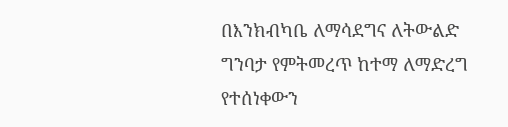በእንክብካቤ ለማሳደግና ለትውልድ ግንባታ የምትመረጥ ከተማ ለማድረግ የተሰነቀውን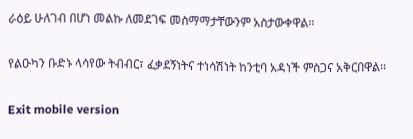ራዕይ ሁለገብ በሆነ መልኩ ለመደገፍ መስማማታቸውንም አስታውቀዋል።

የልዑካን ቡድኑ ላሳየው ትብብር፣ ፈቃደኝነትና ተነሳሽነት ከንቲባ አዳነች ምስጋና አቅርበዋል፡፡

Exit mobile version